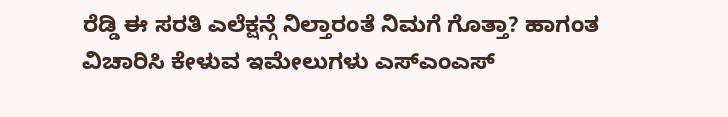ರೆಡ್ಡಿ ಈ ಸರತಿ ಎಲೆಕ್ಷನ್ಗೆ ನಿಲ್ತಾರಂತೆ ನಿಮಗೆ ಗೊತ್ತಾ? ಹಾಗಂತ ವಿಚಾರಿಸಿ ಕೇಳುವ ಇಮೇಲುಗಳು ಎಸ್ಎಂಎಸ್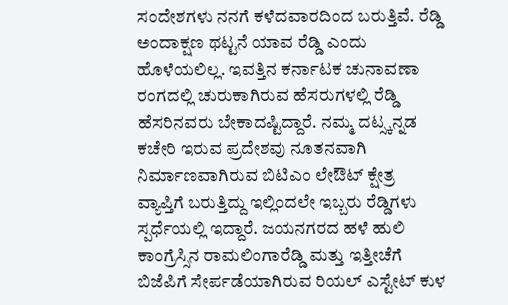ಸಂದೇಶಗಳು ನನಗೆ ಕಳೆದವಾರದಿಂದ ಬರುತ್ತಿವೆ. ರೆಡ್ಡಿ ಅಂದಾಕ್ಷಣ ಥಟ್ಟನೆ ಯಾವ ರೆಡ್ಡಿ ಎಂದು ಹೊಳೆಯಲಿಲ್ಲ. ಇವತ್ತಿನ ಕರ್ನಾಟಕ ಚುನಾವಣಾ ರಂಗದಲ್ಲಿ ಚುರುಕಾಗಿರುವ ಹೆಸರುಗಳಲ್ಲಿ ರೆಡ್ಡಿ ಹೆಸರಿನವರು ಬೇಕಾದಷ್ಟಿದ್ದಾರೆ. ನಮ್ಮ ದಟ್ಸ್ಕನ್ನಡ ಕಚೇರಿ ಇರುವ ಪ್ರದೇಶವು ನೂತನವಾಗಿ ನಿರ್ಮಾಣವಾಗಿರುವ ಬಿಟಿಎಂ ಲೇಔಟ್ ಕ್ಷೇತ್ರ ವ್ಯಾಪ್ತಿಗೆ ಬರುತ್ತಿದ್ದು ಇಲ್ಲಿಂದಲೇ ಇಬ್ಬರು ರೆಡ್ಡಿಗಳು ಸ್ಪರ್ಧೆಯಲ್ಲಿ ಇದ್ದಾರೆ. ಜಯನಗರದ ಹಳೆ ಹುಲಿ ಕಾಂಗ್ರೆಸ್ಸಿನ ರಾಮಲಿಂಗಾರೆಡ್ಡಿ ಮತ್ತು ಇತ್ತೀಚೆಗೆ ಬಿಜೆಪಿಗೆ ಸೇರ್ಪಡೆಯಾಗಿರುವ ರಿಯಲ್ ಎಸ್ಟೇಟ್ ಕುಳ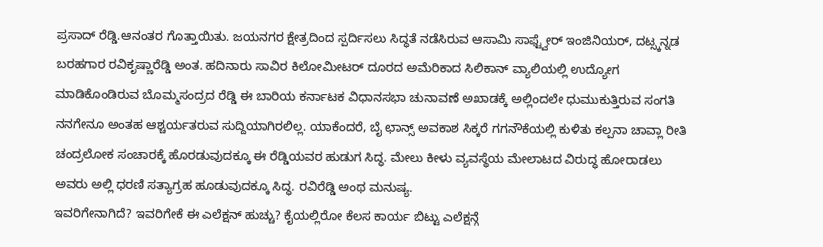ಪ್ರಸಾದ್ ರೆಡ್ಡಿ.ಆನಂತರ ಗೊತ್ತಾಯಿತು. ಜಯನಗರ ಕ್ಷೇತ್ರದಿಂದ ಸ್ಪರ್ದಿಸಲು ಸಿದ್ಧತೆ ನಡೆಸಿರುವ ಆಸಾಮಿ ಸಾಫ್ಟ್ವೇರ್ ಇಂಜಿನಿಯರ್, ದಟ್ಸ್ಕನ್ನಡ ಬರಹಗಾರ ರವಿಕೃಷ್ಣಾರೆಡ್ಡಿ ಅಂತ. ಹದಿನಾರು ಸಾವಿರ ಕಿಲೋಮೀಟರ್ ದೂರದ ಅಮೆರಿಕಾದ ಸಿಲಿಕಾನ್ ವ್ಯಾಲಿಯಲ್ಲಿ ಉದ್ಯೋಗ ಮಾಡಿಕೊಂಡಿರುವ ಬೊಮ್ಮಸಂದ್ರದ ರೆಡ್ಡಿ ಈ ಬಾರಿಯ ಕರ್ನಾಟಕ ವಿಧಾನಸಭಾ ಚುನಾವಣೆ ಅಖಾಡಕ್ಕೆ ಅಲ್ಲಿಂದಲೇ ಧುಮುಕುತ್ತಿರುವ ಸಂಗತಿ ನನಗೇನೂ ಅಂತಹ ಆಶ್ಚರ್ಯತರುವ ಸುದ್ದಿಯಾಗಿರಲಿಲ್ಲ. ಯಾಕೆಂದರೆ, ಬೈ ಛಾನ್ಸ್ ಅವಕಾಶ ಸಿಕ್ಕರೆ ಗಗನೌಕೆಯಲ್ಲಿ ಕುಳಿತು ಕಲ್ಪನಾ ಚಾವ್ಲಾ ರೀತಿ ಚಂದ್ರಲೋಕ ಸಂಚಾರಕ್ಕೆ ಹೊರಡುವುದಕ್ಕೂ ಈ ರೆಡ್ಡಿಯವರ ಹುಡುಗ ಸಿದ್ಧ. ಮೇಲು ಕೀಳು ವ್ಯವಸ್ಥೆಯ ಮೇಲಾಟದ ವಿರುದ್ಧ ಹೋರಾಡಲು ಅವರು ಅಲ್ಲಿ ಧರಣಿ ಸತ್ಯಾಗ್ರಹ ಹೂಡುವುದಕ್ಕೂ ಸಿದ್ಧ. ರವಿರೆಡ್ಡಿ ಅಂಥ ಮನುಷ್ಯ.
ಇವರಿಗೇನಾಗಿದೆ? ಇವರಿಗೇಕೆ ಈ ಎಲೆಕ್ಷನ್ ಹುಚ್ಚು? ಕೈಯಲ್ಲಿರೋ ಕೆಲಸ ಕಾರ್ಯ ಬಿಟ್ಟು ಎಲೆಕ್ಷನ್ಗೆ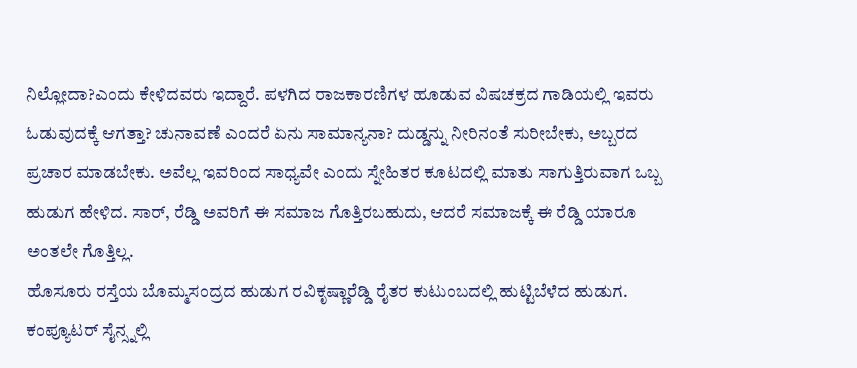ನಿಲ್ಲೋದಾ?ಎಂದು ಕೇಳಿದವರು ಇದ್ದಾರೆ. ಪಳಗಿದ ರಾಜಕಾರಣಿಗಳ ಹೂಡುವ ವಿಷಚಕ್ರದ ಗಾಡಿಯಲ್ಲಿ ಇವರು ಓಡುವುದಕ್ಕೆ ಆಗತ್ತಾ? ಚುನಾವಣೆ ಎಂದರೆ ಏನು ಸಾಮಾನ್ಯನಾ? ದುಡ್ಡನ್ನು ನೀರಿನಂತೆ ಸುರೀಬೇಕು, ಅಬ್ಬರದ ಪ್ರಚಾರ ಮಾಡಬೇಕು. ಅವೆಲ್ಲ ಇವರಿಂದ ಸಾಧ್ಯವೇ ಎಂದು ಸ್ನೇಹಿತರ ಕೂಟದಲ್ಲಿ ಮಾತು ಸಾಗುತ್ತಿರುವಾಗ ಒಬ್ಬ ಹುಡುಗ ಹೇಳಿದ. ಸಾರ್, ರೆಡ್ಡಿ ಅವರಿಗೆ ಈ ಸಮಾಜ ಗೊತ್ತಿರಬಹುದು, ಆದರೆ ಸಮಾಜಕ್ಕೆ ಈ ರೆಡ್ಡಿ ಯಾರೂ ಅಂತಲೇ ಗೊತ್ತಿಲ್ಲ.
ಹೊಸೂರು ರಸ್ತೆಯ ಬೊಮ್ಮಸಂದ್ರದ ಹುಡುಗ ರವಿಕೃಷ್ಣಾರೆಡ್ಡಿ ರೈತರ ಕುಟುಂಬದಲ್ಲಿ ಹುಟ್ಟಿಬೆಳೆದ ಹುಡುಗ. ಕಂಪ್ಯೂಟರ್ ಸೈನ್ಸ್ನಲ್ಲಿ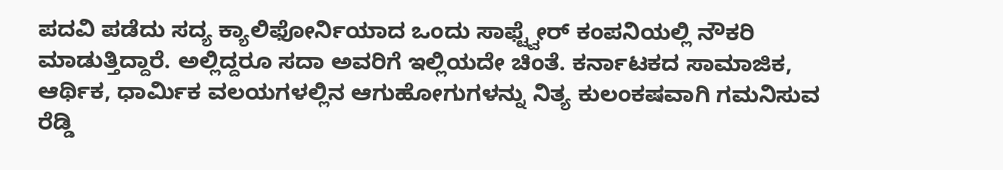ಪದವಿ ಪಡೆದು ಸದ್ಯ ಕ್ಯಾಲಿಫೋರ್ನಿಯಾದ ಒಂದು ಸಾಫ್ಟ್ವೇರ್ ಕಂಪನಿಯಲ್ಲಿ ನೌಕರಿ ಮಾಡುತ್ತಿದ್ದಾರೆ. ಅಲ್ಲಿದ್ದರೂ ಸದಾ ಅವರಿಗೆ ಇಲ್ಲಿಯದೇ ಚಿಂತೆ. ಕರ್ನಾಟಕದ ಸಾಮಾಜಿಕ, ಆರ್ಥಿಕ, ಧಾರ್ಮಿಕ ವಲಯಗಳಲ್ಲಿನ ಆಗುಹೋಗುಗಳನ್ನು ನಿತ್ಯ ಕುಲಂಕಷವಾಗಿ ಗಮನಿಸುವ ರೆಡ್ಡಿ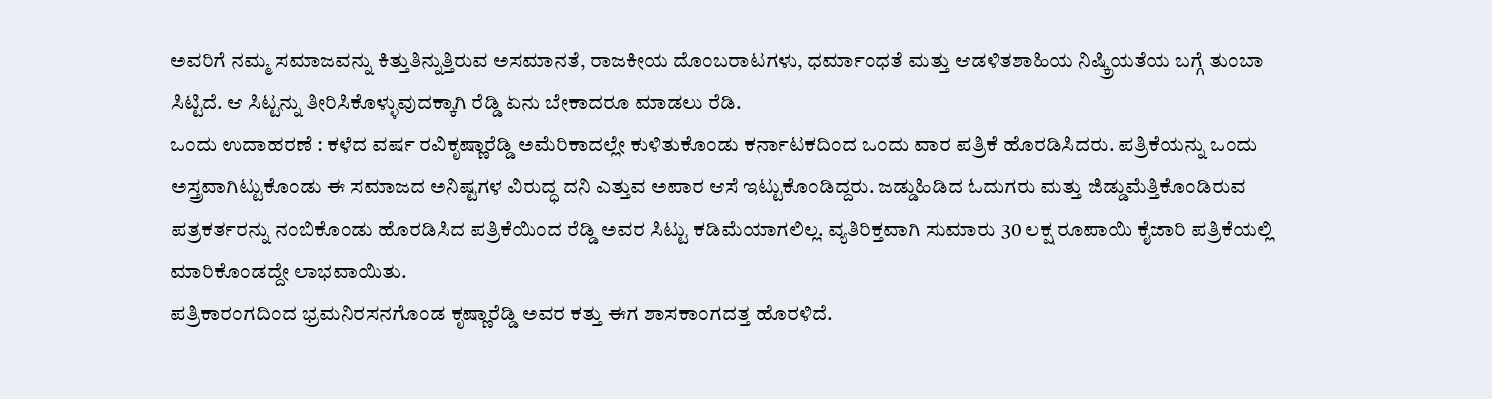ಅವರಿಗೆ ನಮ್ಮ ಸಮಾಜವನ್ನು ಕಿತ್ತುತಿನ್ನುತ್ತಿರುವ ಅಸಮಾನತೆ, ರಾಜಕೀಯ ದೊಂಬರಾಟಗಳು, ಧರ್ಮಾಂಧತೆ ಮತ್ತು ಆಡಳಿತಶಾಹಿಯ ನಿಷ್ಕ್ರಿಯತೆಯ ಬಗ್ಗೆ ತುಂಬಾ ಸಿಟ್ಟಿದೆ. ಆ ಸಿಟ್ಟನ್ನು ತೀರಿಸಿಕೊಳ್ಳುವುದಕ್ಕಾಗಿ ರೆಡ್ಡಿ ಏನು ಬೇಕಾದರೂ ಮಾಡಲು ರೆಡಿ.
ಒಂದು ಉದಾಹರಣೆ : ಕಳೆದ ವರ್ಷ ರವಿಕೃಷ್ಣಾರೆಡ್ಡಿ ಅಮೆರಿಕಾದಲ್ಲೇ ಕುಳಿತುಕೊಂಡು ಕರ್ನಾಟಕದಿಂದ ಒಂದು ವಾರ ಪತ್ರಿಕೆ ಹೊರಡಿಸಿದರು. ಪತ್ರಿಕೆಯನ್ನು ಒಂದು ಅಸ್ತ್ರವಾಗಿಟ್ಟುಕೊಂಡು ಈ ಸಮಾಜದ ಅನಿಷ್ಟಗಳ ವಿರುದ್ಧ ದನಿ ಎತ್ತುವ ಅಪಾರ ಆಸೆ ಇಟ್ಟುಕೊಂಡಿದ್ದರು. ಜಡ್ಡುಹಿಡಿದ ಓದುಗರು ಮತ್ತು ಜಿಡ್ಡುಮೆತ್ತಿಕೊಂಡಿರುವ ಪತ್ರಕರ್ತರನ್ನು ನಂಬಿಕೊಂಡು ಹೊರಡಿಸಿದ ಪತ್ರಿಕೆಯಿಂದ ರೆಡ್ಡಿ ಅವರ ಸಿಟ್ಟು ಕಡಿಮೆಯಾಗಲಿಲ್ಲ. ವ್ಯತಿರಿಕ್ತವಾಗಿ ಸುಮಾರು 30 ಲಕ್ಷ ರೂಪಾಯಿ ಕೈಜಾರಿ ಪತ್ರಿಕೆಯಲ್ಲಿ ಮಾರಿಕೊಂಡದ್ದೇ ಲಾಭವಾಯಿತು.
ಪತ್ರಿಕಾರಂಗದಿಂದ ಭ್ರಮನಿರಸನಗೊಂಡ ಕೃಷ್ಣಾರೆಡ್ಡಿ ಅವರ ಕತ್ತು ಈಗ ಶಾಸಕಾಂಗದತ್ತ ಹೊರಳಿದೆ.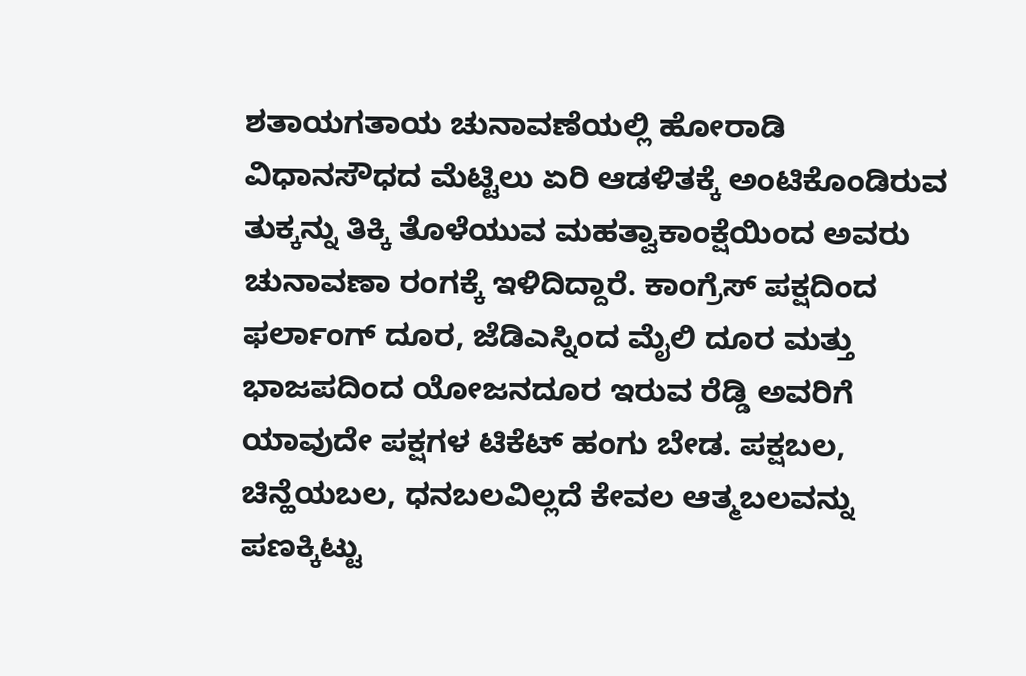ಶತಾಯಗತಾಯ ಚುನಾವಣೆಯಲ್ಲಿ ಹೋರಾಡಿ ವಿಧಾನಸೌಧದ ಮೆಟ್ಟಿಲು ಏರಿ ಆಡಳಿತಕ್ಕೆ ಅಂಟಿಕೊಂಡಿರುವ ತುಕ್ಕನ್ನು ತಿಕ್ಕಿ ತೊಳೆಯುವ ಮಹತ್ವಾಕಾಂಕ್ಷೆಯಿಂದ ಅವರು ಚುನಾವಣಾ ರಂಗಕ್ಕೆ ಇಳಿದಿದ್ದಾರೆ. ಕಾಂಗ್ರೆಸ್ ಪಕ್ಷದಿಂದ ಫರ್ಲಾಂಗ್ ದೂರ, ಜೆಡಿಎಸ್ನಿಂದ ಮೈಲಿ ದೂರ ಮತ್ತು ಭಾಜಪದಿಂದ ಯೋಜನದೂರ ಇರುವ ರೆಡ್ಡಿ ಅವರಿಗೆ ಯಾವುದೇ ಪಕ್ಷಗಳ ಟಿಕೆಟ್ ಹಂಗು ಬೇಡ. ಪಕ್ಷಬಲ, ಚಿನ್ಹೆಯಬಲ, ಧನಬಲವಿಲ್ಲದೆ ಕೇವಲ ಆತ್ಮಬಲವನ್ನು ಪಣಕ್ಕಿಟ್ಟು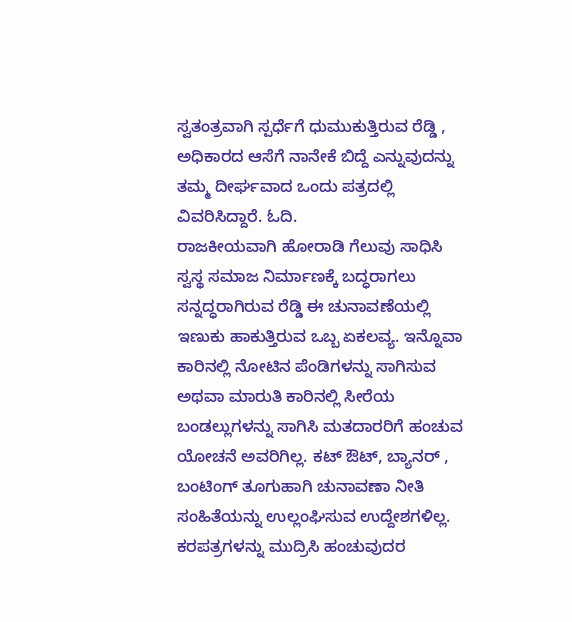ಸ್ವತಂತ್ರವಾಗಿ ಸ್ಪರ್ಧೆಗೆ ಧುಮುಕುತ್ತಿರುವ ರೆಡ್ಡಿ , ಅಧಿಕಾರದ ಆಸೆಗೆ ನಾನೇಕೆ ಬಿದ್ದೆ ಎನ್ನುವುದನ್ನು ತಮ್ಮ ದೀರ್ಘವಾದ ಒಂದು ಪತ್ರದಲ್ಲಿ ವಿವರಿಸಿದ್ದಾರೆ. ಓದಿ.
ರಾಜಕೀಯವಾಗಿ ಹೋರಾಡಿ ಗೆಲುವು ಸಾಧಿಸಿ ಸ್ವಸ್ಥ ಸಮಾಜ ನಿರ್ಮಾಣಕ್ಕೆ ಬದ್ಧರಾಗಲು ಸನ್ನದ್ಧರಾಗಿರುವ ರೆಡ್ಡಿ ಈ ಚುನಾವಣೆಯಲ್ಲಿ ಇಣುಕು ಹಾಕುತ್ತಿರುವ ಒಬ್ಬ ಏಕಲವ್ಯ. ಇನ್ನೊವಾ ಕಾರಿನಲ್ಲಿ ನೋಟಿನ ಪೆಂಡಿಗಳನ್ನು ಸಾಗಿಸುವ ಅಥವಾ ಮಾರುತಿ ಕಾರಿನಲ್ಲಿ ಸೀರೆಯ ಬಂಡಲ್ಲುಗಳನ್ನು ಸಾಗಿಸಿ ಮತದಾರರಿಗೆ ಹಂಚುವ ಯೋಚನೆ ಅವರಿಗಿಲ್ಲ. ಕಟ್ ಔಟ್, ಬ್ಯಾನರ್ , ಬಂಟಿಂಗ್ ತೂಗುಹಾಗಿ ಚುನಾವಣಾ ನೀತಿ ಸಂಹಿತೆಯನ್ನು ಉಲ್ಲಂಘಿಸುವ ಉದ್ದೇಶಗಳಿಲ್ಲ. ಕರಪತ್ರಗಳನ್ನು ಮುದ್ರಿಸಿ ಹಂಚುವುದರ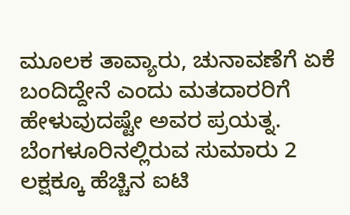ಮೂಲಕ ತಾವ್ಯಾರು, ಚುನಾವಣೆಗೆ ಏಕೆ ಬಂದಿದ್ದೇನೆ ಎಂದು ಮತದಾರರಿಗೆ ಹೇಳುವುದಷ್ಟೇ ಅವರ ಪ್ರಯತ್ನ.
ಬೆಂಗಳೂರಿನಲ್ಲಿರುವ ಸುಮಾರು 2 ಲಕ್ಷಕ್ಕೂ ಹೆಚ್ಚಿನ ಐಟಿ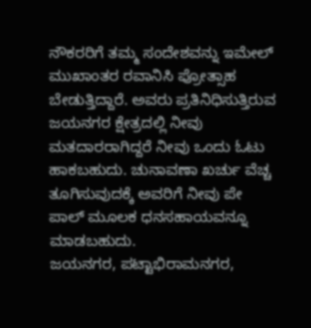ನೌಕರರಿಗೆ ತಮ್ಮ ಸಂದೇಶವನ್ನು ಇಮೇಲ್ ಮುಖಾಂತರ ರವಾನಿಸಿ ಪ್ರೋತ್ಸಾಹ ಬೇಡುತ್ತಿದ್ದಾರೆ. ಅವರು ಪ್ರತಿನಿಧಿಸುತ್ತಿರುವ ಜಯನಗರ ಕ್ಷೇತ್ರದಲ್ಲಿ ನೀವು ಮತದಾರರಾಗಿದ್ದರೆ ನೀವು ಒಂದು ಓಟು ಹಾಕಬಹುದು. ಚುನಾವಣಾ ಖರ್ಚು ವೆಚ್ಚ ತೂಗಿಸುವುದಕ್ಕೆ ಅವರಿಗೆ ನೀವು ಪೇ ಪಾಲ್ ಮೂಲಕ ಧನಸಹಾಯವನ್ನೂ ಮಾಡಬಹುದು.
ಜಯನಗರ, ಪಟ್ಟಾಭಿರಾಮನಗರ,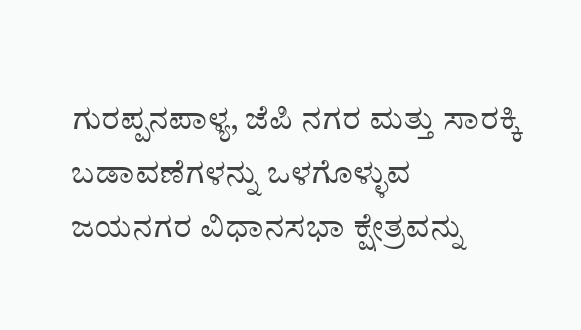ಗುರಪ್ಪನಪಾಳ್ಯ, ಜೆಪಿ ನಗರ ಮತ್ತು ಸಾರಕ್ಕಿ ಬಡಾವಣೆಗಳನ್ನು ಒಳಗೊಳ್ಳುವ ಜಯನಗರ ವಿಧಾನಸಭಾ ಕ್ಷೇತ್ರವನ್ನು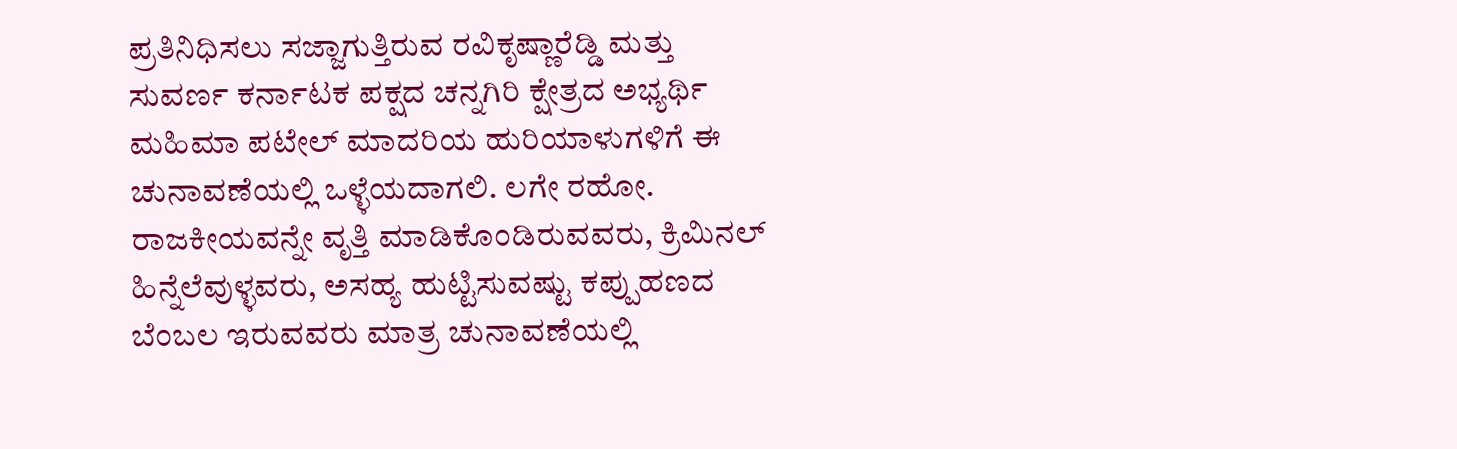ಪ್ರತಿನಿಧಿಸಲು ಸಜ್ಜಾಗುತ್ತಿರುವ ರವಿಕೃಷ್ಣಾರೆಡ್ಡಿ ಮತ್ತು ಸುವರ್ಣ ಕರ್ನಾಟಕ ಪಕ್ಷದ ಚನ್ನಗಿರಿ ಕ್ಷೇತ್ರದ ಅಭ್ಯರ್ಥಿ ಮಹಿಮಾ ಪಟೇಲ್ ಮಾದರಿಯ ಹುರಿಯಾಳುಗಳಿಗೆ ಈ ಚುನಾವಣೆಯಲ್ಲಿ ಒಳ್ಳೆಯದಾಗಲಿ. ಲಗೇ ರಹೋ. ರಾಜಕೀಯವನ್ನೇ ವೃತ್ತಿ ಮಾಡಿಕೊಂಡಿರುವವರು, ಕ್ರಿಮಿನಲ್ ಹಿನ್ನೆಲೆವುಳ್ಳವರು, ಅಸಹ್ಯ ಹುಟ್ಟಿಸುವಷ್ಟು ಕಪ್ಪುಹಣದ ಬೆಂಬಲ ಇರುವವರು ಮಾತ್ರ ಚುನಾವಣೆಯಲ್ಲಿ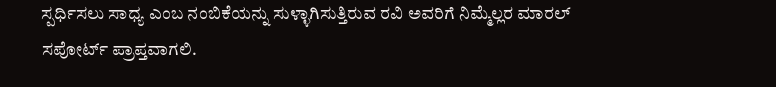ಸ್ಪರ್ಧಿಸಲು ಸಾಧ್ಯ ಎಂಬ ನಂಬಿಕೆಯನ್ನು ಸುಳ್ಳಾಗಿಸುತ್ತಿರುವ ರವಿ ಅವರಿಗೆ ನಿಮ್ಮೆಲ್ಲರ ಮಾರಲ್ ಸಪೋರ್ಟ್ ಪ್ರಾಪ್ತವಾಗಲಿ.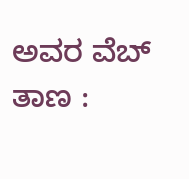ಅವರ ವೆಬ್ ತಾಣ :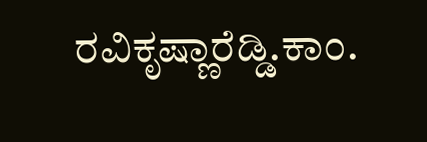ರವಿಕೃಷ್ಣಾರೆಡ್ಡಿ.ಕಾಂ.